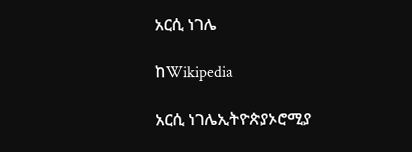አርሲ ነገሌ

ከWikipedia

አርሲ ነገሌኢትዮጵያኦሮሚያ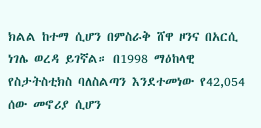ክልል ከተማ ሲሆን በምስራቅ ሸዋ ዞንና በአርሲ ነገሌ ወረዳ ይገኛል። በ1998 ማዕከላዊ የስታትስቲክስ ባለስልጣን እንደተመነው የ42,054 ሰው መኖሪያ ሲሆን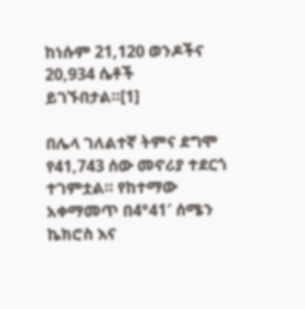ከነሱም 21,120 ወንዶችና 20,934 ሴቶች ይገኙበታል።[1]

በሌላ ገለልተኛ ትምና ደግሞ የ41,743 ሰው መኖሪያ ተደርጎ ተገምቷል። የከተማው አቀማመጥ በ4°41′ ሰሜን ኬክሮስ እና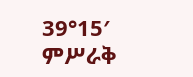39°15′ ምሥራቅ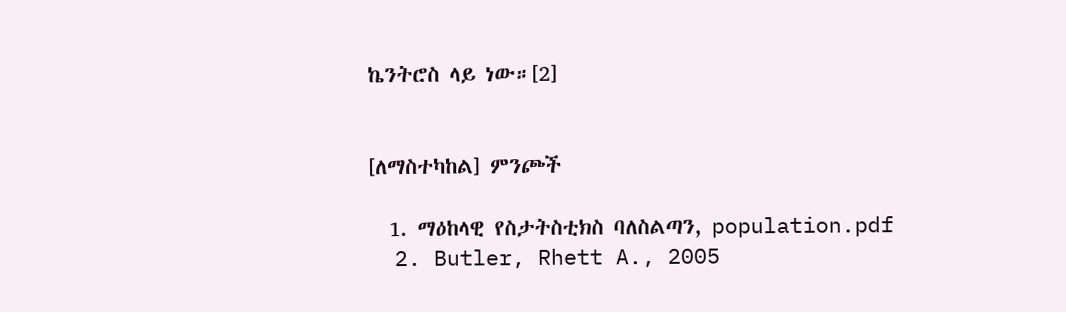ኬንትሮስ ላይ ነው።[2]


[ለማስተካከል] ምንጮች

  1. ማዕከላዊ የስታትስቲክስ ባለስልጣን, population.pdf
  2. Butler, Rhett A., 2005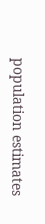population estimates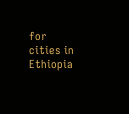for cities in Ethiopia